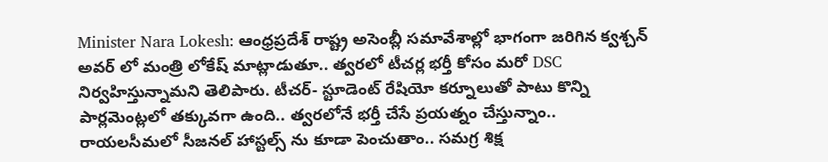Minister Nara Lokesh: ఆంధ్రప్రదేశ్ రాష్ట్ర అసెంబ్లీ సమావేశాల్లో భాగంగా జరిగిన క్వశ్చన్ అవర్ లో మంత్రి లోకేష్ మాట్లాడుతూ.. త్వరలో టీచర్ల భర్తీ కోసం మరో DSC నిర్వహిస్తున్నామని తెలిపారు. టీచర్- స్టూడెంట్ రేషియో కర్నూలుతో పాటు కొన్ని పార్లమెంట్లలో తక్కువగా ఉంది.. త్వరలోనే భర్తీ చేసే ప్రయత్నం చేస్తున్నాం.. రాయలసీమలో సీజనల్ హాస్టల్స్ ను కూడా పెంచుతాం.. సమగ్ర శిక్ష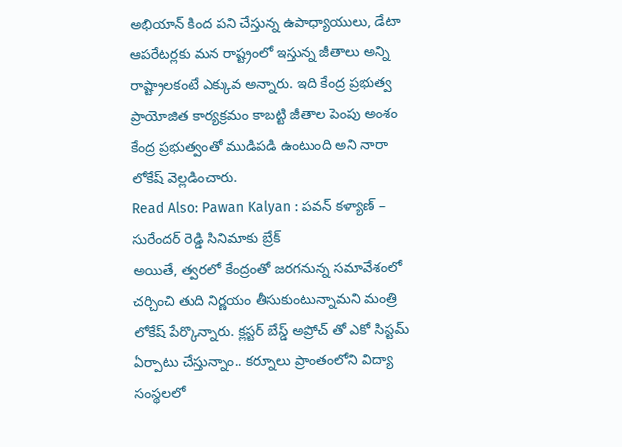అభియాన్ కింద పని చేస్తున్న ఉపాధ్యాయులు, డేటా ఆపరేటర్లకు మన రాష్ట్రంలో ఇస్తున్న జీతాలు అన్ని రాష్ట్రాలకంటే ఎక్కువ అన్నారు. ఇది కేంద్ర ప్రభుత్వ ప్రాయోజిత కార్యక్రమం కాబట్టి జీతాల పెంపు అంశం కేంద్ర ప్రభుత్వంతో ముడిపడి ఉంటుంది అని నారా లోకేష్ వెల్లడించారు.
Read Also: Pawan Kalyan : పవన్ కళ్యాణ్ – సురేందర్ రెడ్డి సినిమాకు బ్రేక్
అయితే, త్వరలో కేంద్రంతో జరగనున్న సమావేశంలో చర్చించి తుది నిర్ణయం తీసుకుంటున్నామని మంత్రి లోకేష్ పేర్కొన్నారు. క్లస్టర్ బేస్డ్ అప్రోచ్ తో ఎకో సిస్టమ్ ఏర్పాటు చేస్తున్నాం.. కర్నూలు ప్రాంతంలోని విద్యా సంస్థలలో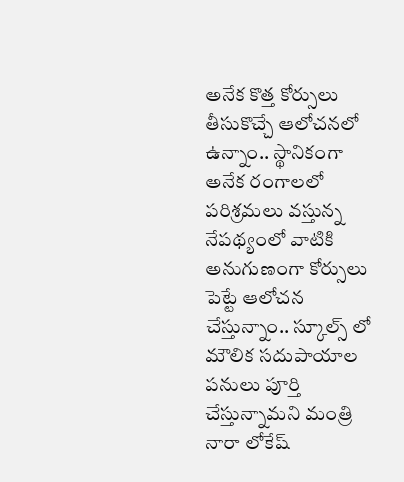అనేక కొత్త కోర్సులు తీసుకొచ్చే ఆలోచనలో ఉన్నాం.. స్థానికంగా అనేక రంగాలలో పరిశ్రమలు వస్తున్న నేపథ్యంలో వాటికి అనుగుణంగా కోర్సులు పెట్టే ఆలోచన చేస్తున్నాం.. స్కూల్స్ లో మౌలిక సదుపాయాల పనులు పూర్తి చేస్తున్నామని మంత్రి నారా లోకేష్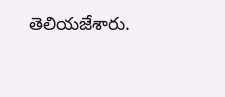తెలియజేశారు.